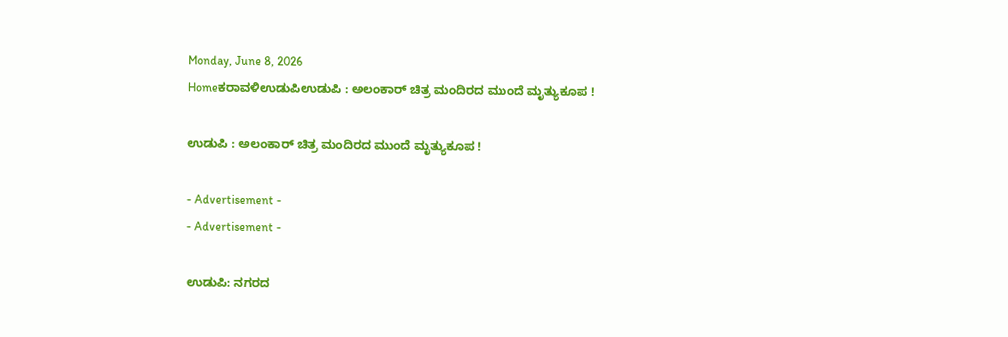Monday, June 8, 2026
Homeಕರಾವಳಿಉಡುಪಿಉಡುಪಿ : ಅಲಂಕಾರ್ ಚಿತ್ರ ಮಂದಿರದ ಮುಂದೆ ಮೃತ್ಯುಕೂಪ !

ಉಡುಪಿ : ಅಲಂಕಾರ್ ಚಿತ್ರ ಮಂದಿರದ ಮುಂದೆ ಮೃತ್ಯುಕೂಪ !

- Advertisement -
- Advertisement -

ಉಡುಪಿ: ನಗರದ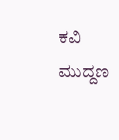ಕವಿ ಮುದ್ದಣ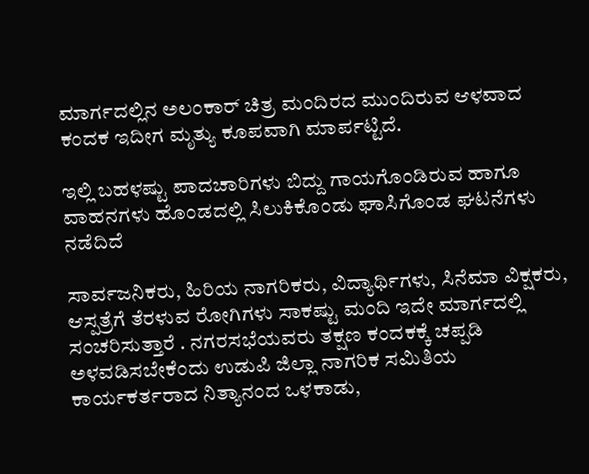ಮಾರ್ಗದಲ್ಲಿನ ಅಲಂಕಾರ್ ಚಿತ್ರ ಮಂದಿರದ ಮುಂದಿರುವ ಆಳವಾದ ಕಂದಕ ಇದೀಗ ಮೃತ್ಯು ಕೂಪವಾಗಿ ಮಾರ್ಪಟ್ಟಿದೆ.

ಇಲ್ಲಿ ಬಹಳಷ್ಟು ಪಾದಚಾರಿಗಳು ಬಿದ್ದು ಗಾಯಗೊಂಡಿರುವ ಹಾಗೂ ವಾಹನಗಳು ಹೊಂಡದಲ್ಲಿ ಸಿಲುಕಿಕೊಂಡು ಘಾಸಿಗೊಂಡ ಘಟನೆಗಳು ನಡೆದಿದೆ

ಸಾರ್ವಜನಿಕರು, ಹಿರಿಯ ನಾಗರಿಕರು, ವಿದ್ಯಾರ್ಥಿಗಳು, ಸಿನೆಮಾ ವಿಕ್ಷಕರು, ಆಸ್ಪತ್ರೆಗೆ ತೆರಳುವ ರೋಗಿಗಳು ಸಾಕಷ್ಟು ಮಂದಿ ಇದೇ ಮಾರ್ಗದಲ್ಲಿ ಸಂಚರಿಸುತ್ತಾರೆ . ನಗರಸಭೆಯವರು ತಕ್ಷಣ ಕಂದಕಕ್ಕೆ ಚಪ್ಪಡಿ ಅಳವಡಿಸಬೇಕೆಂದು ಉಡುಪಿ ಜಿಲ್ಲಾ ನಾಗರಿಕ ಸಮಿತಿಯ ಕಾರ್ಯಕರ್ತರಾದ ನಿತ್ಯಾನಂದ ಒಳಕಾಡು,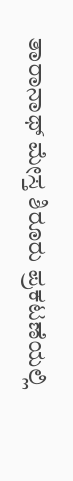ತಾರಾನಾಥ್ ಮೇಸ್ತ ಶಿರೂರು ಪ್ರಕಟಣೆಯಲ್ಲಿ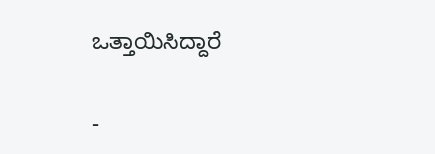ಒತ್ತಾಯಿಸಿದ್ದಾರೆ

-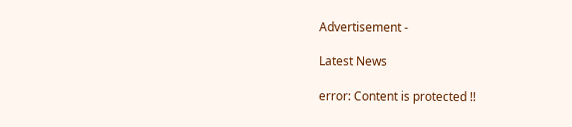Advertisement -

Latest News

error: Content is protected !!